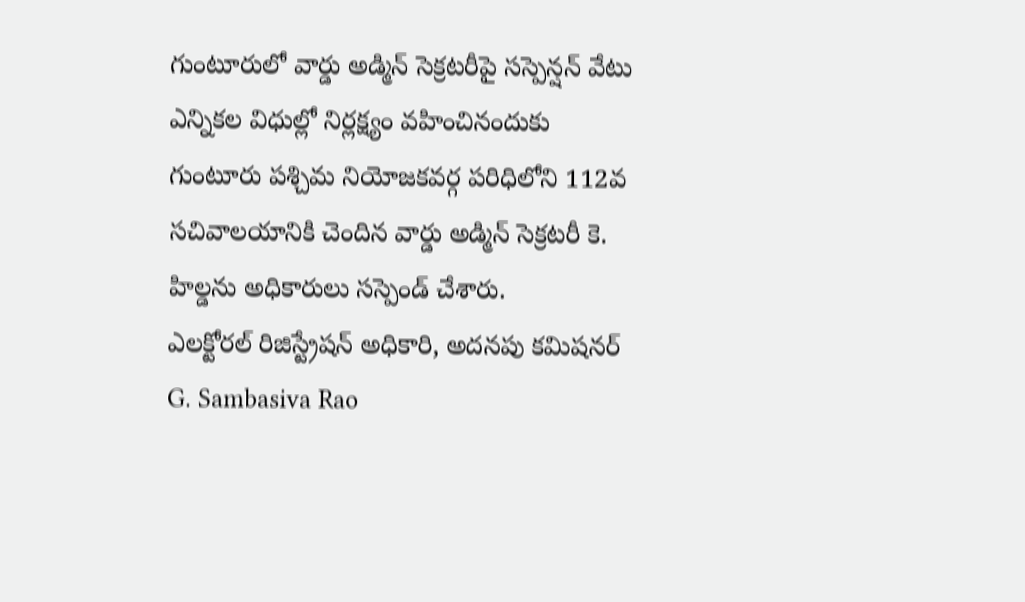గుంటూరులో వార్డు అడ్మిన్ సెక్రటరీపై సస్పెన్షన్ వేటు
ఎన్నికల విధుల్లో నిర్లక్ష్యం వహించినందుకు గుంటూరు పశ్చిమ నియోజకవర్గ పరిధిలోని 112వ సచివాలయానికి చెందిన వార్డు అడ్మిన్ సెక్రటరీ కె. హిల్డను అధికారులు సస్పెండ్ చేశారు.
ఎలక్టోరల్ రిజిస్ట్రేషన్ అధికారి, అదనపు కమిషనర్ G. Sambasiva Rao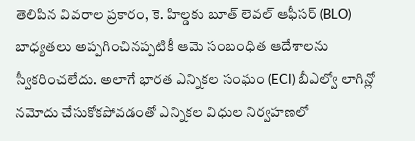తెలిపిన వివరాల ప్రకారం, కె. హిల్డకు బూత్ లెవల్ ఆఫీసర్ (BLO) బాధ్యతలు అప్పగించినప్పటికీ ఆమె సంబంధిత ఆదేశాలను స్వీకరించలేదు. అలాగే భారత ఎన్నికల సంఘం (ECI) బీఎల్వో లాగిన్లో నమోదు చేసుకోకపోవడంతో ఎన్నికల విధుల నిర్వహణలో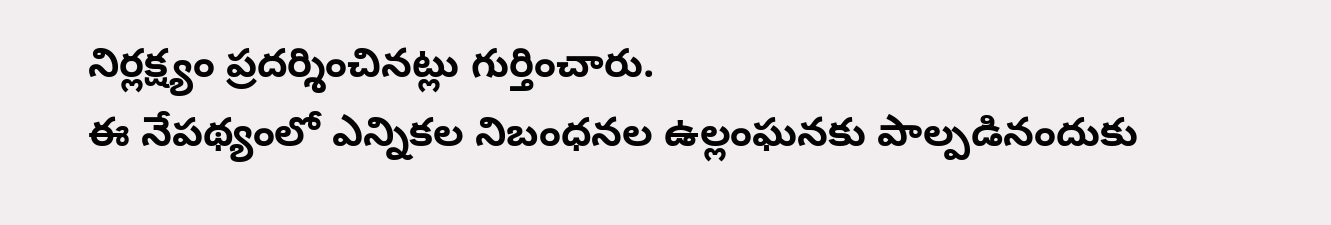నిర్లక్ష్యం ప్రదర్శించినట్లు గుర్తించారు.
ఈ నేపథ్యంలో ఎన్నికల నిబంధనల ఉల్లంఘనకు పాల్పడినందుకు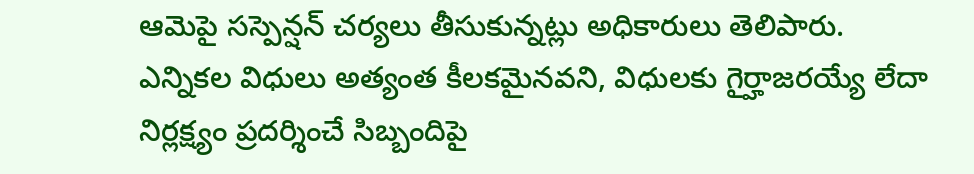ఆమెపై సస్పెన్షన్ చర్యలు తీసుకున్నట్లు అధికారులు తెలిపారు.
ఎన్నికల విధులు అత్యంత కీలకమైనవని, విధులకు గైర్హాజరయ్యే లేదా నిర్లక్ష్యం ప్రదర్శించే సిబ్బందిపై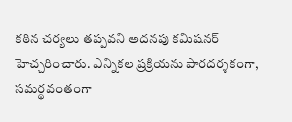కఠిన చర్యలు తప్పవని అదనపు కమిషనర్ హెచ్చరించారు. ఎన్నికల ప్రక్రియను పారదర్శకంగా, సమర్థవంతంగా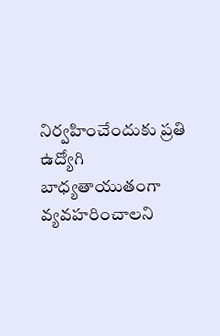నిర్వహించేందుకు ప్రతి ఉద్యోగి బాధ్యతాయుతంగా వ్యవహరించాలని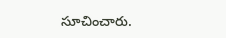సూచించారు.